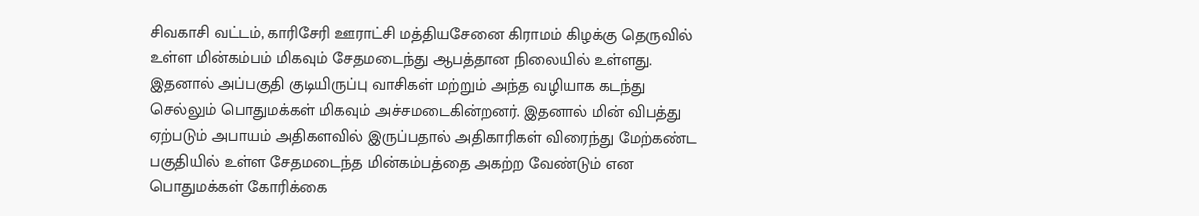சிவகாசி வட்டம், காரிசேரி ஊராட்சி மத்தியசேனை கிராமம் கிழக்கு தெருவில் உள்ள மின்கம்பம் மிகவும் சேதமடைந்து ஆபத்தான நிலையில் உள்ளது. இதனால் அப்பகுதி குடியிருப்பு வாசிகள் மற்றும் அந்த வழியாக கடந்து செல்லும் பொதுமக்கள் மிகவும் அச்சமடைகின்றனர். இதனால் மின் விபத்து ஏற்படும் அபாயம் அதிகளவில் இருப்பதால் அதிகாரிகள் விரைந்து மேற்கண்ட பகுதியில் உள்ள சேதமடைந்த மின்கம்பத்தை அகற்ற வேண்டும் என பொதுமக்கள் கோரிக்கை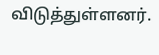விடுத்துள்ளனர்.